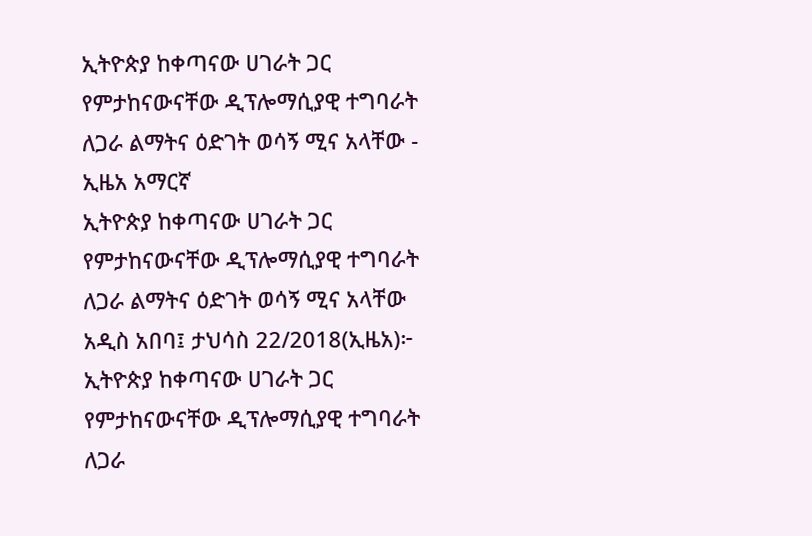ኢትዮጵያ ከቀጣናው ሀገራት ጋር የምታከናውናቸው ዲፕሎማሲያዊ ተግባራት ለጋራ ልማትና ዕድገት ወሳኝ ሚና አላቸው - ኢዜአ አማርኛ
ኢትዮጵያ ከቀጣናው ሀገራት ጋር የምታከናውናቸው ዲፕሎማሲያዊ ተግባራት ለጋራ ልማትና ዕድገት ወሳኝ ሚና አላቸው
አዲስ አበባ፤ ታህሳስ 22/2018(ኢዜአ)፦ ኢትዮጵያ ከቀጣናው ሀገራት ጋር የምታከናውናቸው ዲፕሎማሲያዊ ተግባራት ለጋራ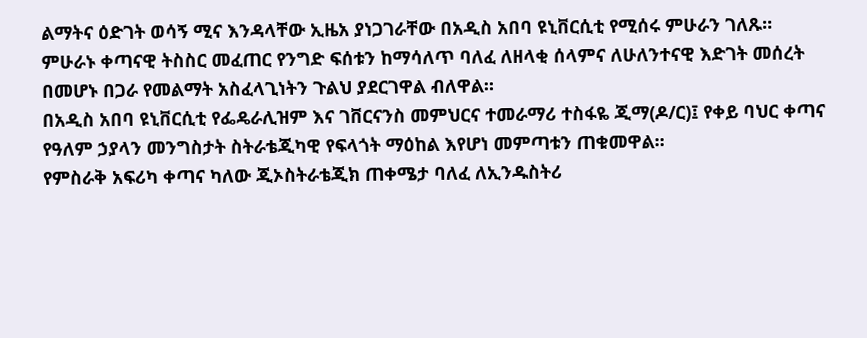ልማትና ዕድገት ወሳኝ ሚና እንዳላቸው ኢዜአ ያነጋገራቸው በአዲስ አበባ ዩኒቨርሲቲ የሚሰሩ ምሁራን ገለጹ።
ምሁራኑ ቀጣናዊ ትስስር መፈጠር የንግድ ፍሰቱን ከማሳለጥ ባለፈ ለዘላቂ ሰላምና ለሁለንተናዊ እድገት መሰረት በመሆኑ በጋራ የመልማት አስፈላጊነትን ጉልህ ያደርገዋል ብለዋል።
በአዲስ አበባ ዩኒቨርሲቲ የፌዴራሊዝም እና ገቨርናንስ መምህርና ተመራማሪ ተስፋዬ ጂማ(ዶ/ር)፤ የቀይ ባህር ቀጣና የዓለም ኃያላን መንግስታት ስትራቴጂካዊ የፍላጎት ማዕከል እየሆነ መምጣቱን ጠቁመዋል።
የምስራቅ አፍሪካ ቀጣና ካለው ጂኦስትራቴጂክ ጠቀሜታ ባለፈ ለኢንዱስትሪ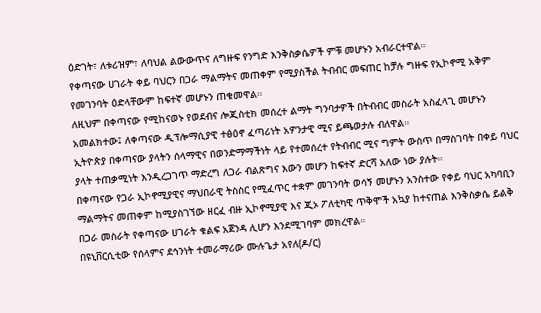ዕድገት፣ ለቱሪዝም፣ ለባህል ልውውጥና ለግዙፍ የንግድ እንቅስቃሴዎች ምቹ መሆኑን አብራርተዋል።
የቀጣናው ሀገራት ቀይ ባህርን በጋራ ማልማትና መጠቀም የሚያስችል ትብብር መፍጠር ከቻሉ ግዙፍ የኢኮኖሚ አቅም የመገንባት ዕድላቸውም ከፍተኛ መሆኑን ጠቁመዋል።
ለዚህም በቀጣናው የሚከናወኑ የወደብና ሎጂስቲክ መሰረተ ልማት ግንባታዎች በትብብር መስራት አስፈላጊ መሆኑን አመልክተው፤ ለቀጣናው ዲፕሎማሲያዊ ተፅዕኖ ፈጣሪነት አዎንታዊ ሚና ይጫወታሉ ብለዋል።
ኢትዮጵያ በቀጣናው ያላትን ሰላማዊና በወንድማማችነት ላይ የተመሰረተ የትብብር ሚና ግምት ውስጥ በማስገባት በቀይ ባህር ያላት ተጠቃሚነት እንዲረጋገጥ ማድረግ ለጋራ ብልጽግና እውን መሆን ከፍተኛ ድርሻ አለው ነው ያሉት።
በቀጣናው የጋራ ኢኮኖሚያዊና ማህበራዊ ትስስር የሚፈጥር ተቋም መገንባት ወሳኝ መሆኑን አንስተው የቀይ ባህር አካባቢን ማልማትና መጠቀም ከሚያስገኘው ዘርፈ ብዙ ኢኮኖሚያዊ እና ጂኦ ፖለቲካዊ ጥቅሞች አኳያ ከተናጠል እንቅስቃሴ ይልቅ በጋራ መስራት የቀጣናው ሀገራት ቁልፍ አጀንዳ ሊሆን እንደሚገባም መክረዋል።
በዩኒቨርሲቲው የሰላምና ደኅንነት ተመራማሪው ሙሉጌታ አየለ(ዶ/ር)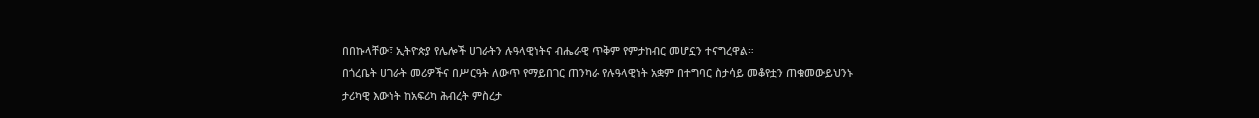በበኩላቸው፣ ኢትዮጵያ የሌሎች ሀገራትን ሉዓላዊነትና ብሔራዊ ጥቅም የምታከብር መሆኗን ተናግረዋል።
በጎረቤት ሀገራት መሪዎችና በሥርዓት ለውጥ የማይበገር ጠንካራ የሉዓላዊነት አቋም በተግባር ስታሳይ መቆየቷን ጠቁመውይህንኑ ታሪካዊ እውነት ከአፍሪካ ሕብረት ምስረታ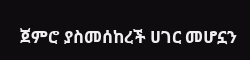ጀምሮ ያስመሰከረች ሀገር መሆኗን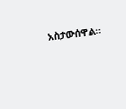አስታውሰዋል።